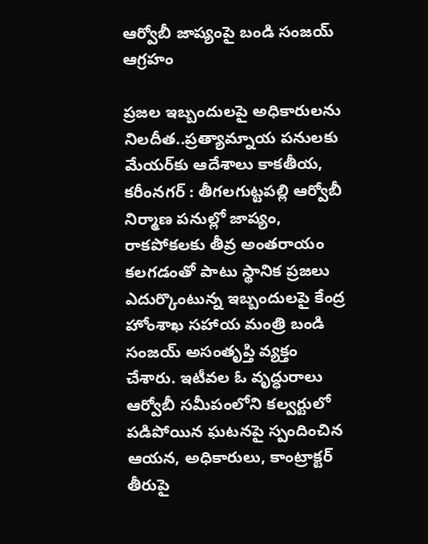ఆర్వోబీ జాప్యంపై బండి సంజయ్ ఆగ్రహం

ప్రజల ఇబ్బందులపై అధికారులను నిలదీత..ప్రత్యామ్నాయ పనులకు మేయర్‌కు ఆదేశాలు కాకతీయ, కరీంనగర్ : తీగలగుట్టపల్లి ఆర్వోబీ నిర్మాణ పనుల్లో జాప్యం, రాకపోకలకు తీవ్ర అంతరాయం కలగడంతో పాటు స్థానిక ప్రజలు ఎదుర్కొంటున్న ఇబ్బందులపై కేంద్ర హోంశాఖ సహాయ మంత్రి బండి సంజయ్ అసంతృప్తి వ్యక్తం చేశారు. ఇటీవల ఓ వృద్ధురాలు ఆర్వోబీ సమీపంలోని కల్వర్టులో పడిపోయిన ఘటనపై స్పందించిన ఆయన, అధికారులు, కాంట్రాక్టర్ తీరుపై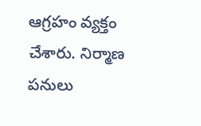ఆగ్రహం వ్యక్తం చేశారు. నిర్మాణ పనులు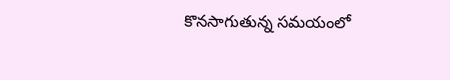కొనసాగుతున్న సమయంలో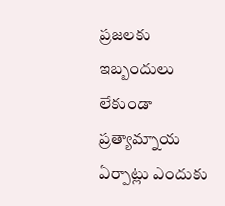ప్రజలకు ఇబ్బందులు లేకుండా ప్రత్యామ్నాయ ఏర్పాట్లు ఎందుకు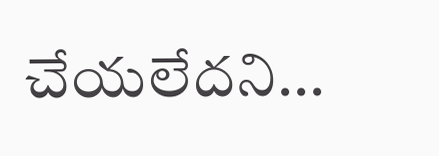చేయలేదని...